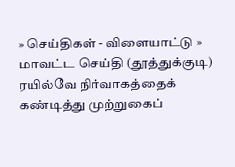» செய்திகள் - விளையாட்டு » மாவட்ட செய்தி (தூத்துக்குடி)
ரயில்வே நிர்வாகத்தைக் கண்டித்து முற்றுகைப்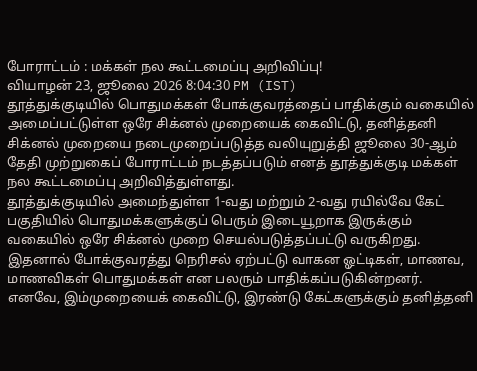போராட்டம் : மக்கள் நல கூட்டமைப்பு அறிவிப்பு!
வியாழன் 23, ஜூலை 2026 8:04:30 PM (IST)
தூத்துக்குடியில் பொதுமக்கள் போக்குவரத்தைப் பாதிக்கும் வகையில் அமைப்பட்டுள்ள ஒரே சிக்னல் முறையைக் கைவிட்டு, தனித்தனி சிக்னல் முறையை நடைமுறைப்படுத்த வலியுறுத்தி ஜூலை 30-ஆம் தேதி முற்றுகைப் போராட்டம் நடத்தப்படும் எனத் தூத்துக்குடி மக்கள் நல கூட்டமைப்பு அறிவித்துள்ளது.
தூத்துக்குடியில் அமைந்துள்ள 1-வது மற்றும் 2-வது ரயில்வே கேட் பகுதியில் பொதுமக்களுக்குப் பெரும் இடையூறாக இருக்கும் வகையில் ஒரே சிக்னல் முறை செயல்படுத்தப்பட்டு வருகிறது. இதனால் போக்குவரத்து நெரிசல் ஏற்பட்டு வாகன ஓட்டிகள், மாணவ, மாணவிகள் பொதுமக்கள் என பலரும் பாதிக்கப்படுகின்றனர்.
எனவே, இம்முறையைக் கைவிட்டு, இரண்டு கேட்களுக்கும் தனித்தனி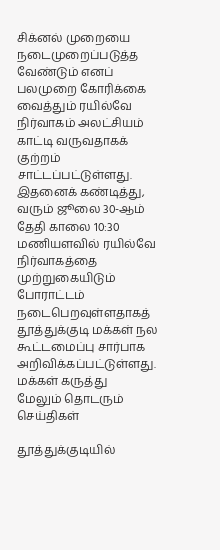சிக்னல் முறையை நடைமுறைப்படுத்த வேண்டும் எனப் பலமுறை கோரிக்கை வைத்தும் ரயில்வே நிர்வாகம் அலட்சியம் காட்டி வருவதாகக் குற்றம் சாட்டப்பட்டுள்ளது. இதனைக் கண்டித்து, வரும் ஜூலை 30-ஆம் தேதி காலை 10:30 மணியளவில் ரயில்வே நிர்வாகத்தை முற்றுகையிடும் போராட்டம் நடைபெறவுள்ளதாகத் தூத்துக்குடி மக்கள் நல கூட்டமைப்பு சார்பாக அறிவிக்கப்பட்டுள்ளது.
மக்கள் கருத்து
மேலும் தொடரும் செய்திகள்

தூத்துக்குடியில்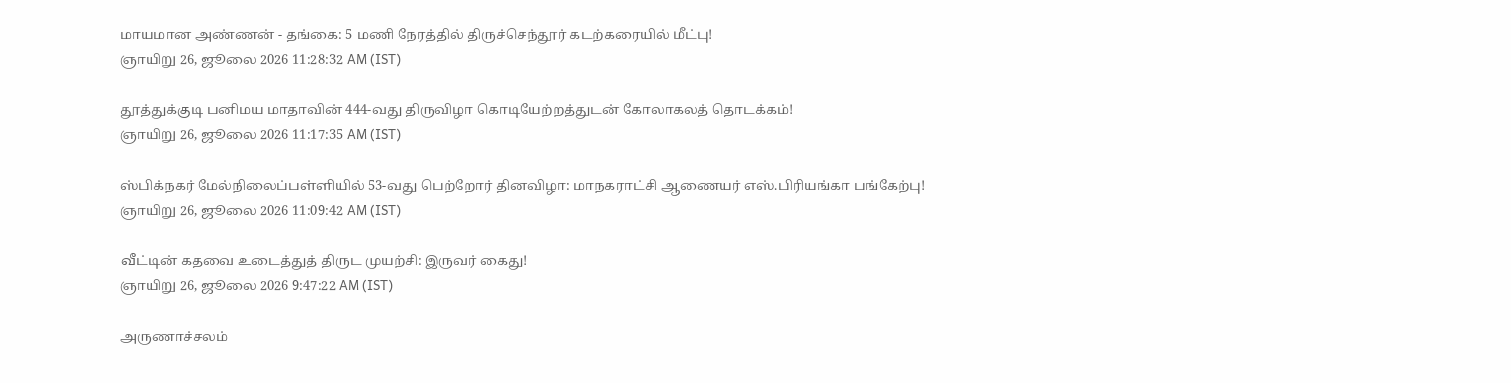மாயமான அண்ணன் - தங்கை: 5 மணி நேரத்தில் திருச்செந்தூர் கடற்கரையில் மீட்பு!
ஞாயிறு 26, ஜூலை 2026 11:28:32 AM (IST)

தூத்துக்குடி பனிமய மாதாவின் 444-வது திருவிழா கொடியேற்றத்துடன் கோலாகலத் தொடக்கம்!
ஞாயிறு 26, ஜூலை 2026 11:17:35 AM (IST)

ஸ்பிக்நகர் மேல்நிலைப்பள்ளியில் 53-வது பெற்றோர் தினவிழா: மாநகராட்சி ஆணையர் எஸ்.பிரியங்கா பங்கேற்பு!
ஞாயிறு 26, ஜூலை 2026 11:09:42 AM (IST)

வீட்டின் கதவை உடைத்துத் திருட முயற்சி: இருவர் கைது!
ஞாயிறு 26, ஜூலை 2026 9:47:22 AM (IST)

அருணாச்சலம்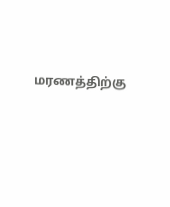மரணத்திற்கு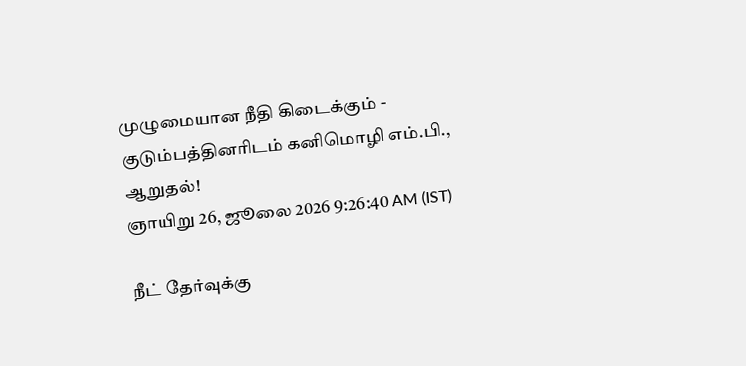முழுமையான நீதி கிடைக்கும் - குடும்பத்தினரிடம் கனிமொழி எம்.பி., ஆறுதல்!
ஞாயிறு 26, ஜூலை 2026 9:26:40 AM (IST)

நீட் தேர்வுக்கு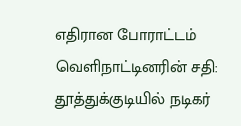எதிரான போராட்டம் வெளிநாட்டினரின் சதி: தூத்துக்குடியில் நடிகர்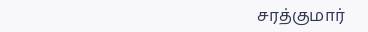சரத்குமார்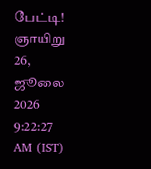பேட்டி!
ஞாயிறு 26, ஜூலை 2026 9:22:27 AM (IST)